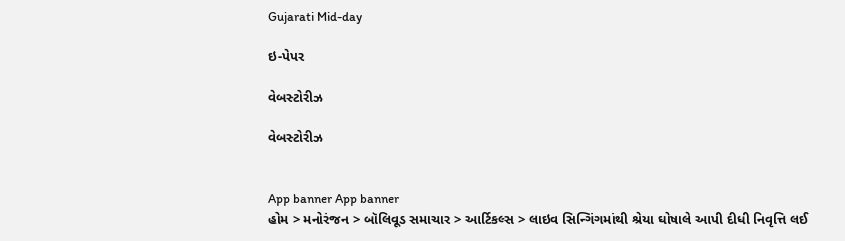Gujarati Mid-day

ઇ-પેપર

વેબસ્ટોરીઝ

વેબસ્ટોરીઝ


App banner App banner
હોમ > મનોરંજન > બૉલિવૂડ સમાચાર > આર્ટિકલ્સ > લાઇવ સિન્ગિંગમાંથી શ્રેયા ઘોષાલે આપી દીધી નિવૃત્તિ લઈ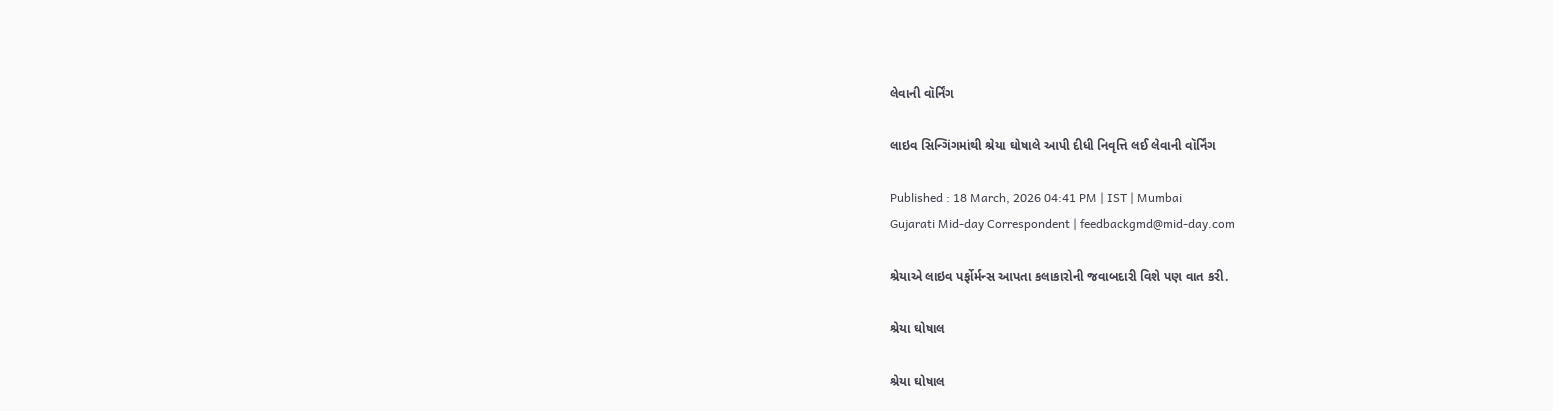લેવાની વૉર્નિંગ

લાઇવ સિન્ગિંગમાંથી શ્રેયા ઘોષાલે આપી દીધી નિવૃત્તિ લઈ લેવાની વૉર્નિંગ

Published : 18 March, 2026 04:41 PM | IST | Mumbai
Gujarati Mid-day Correspondent | feedbackgmd@mid-day.com

શ્રેયાએ લાઇવ પર્ફોર્મન્સ આપતા કલાકારોની જવાબદારી વિશે પણ વાત કરી.

શ્રેયા ઘોષાલ

શ્રેયા ઘોષાલ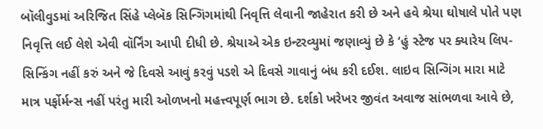બૉલીવુડમાં અરિજિત સિંહે પ્લેબૅક સિન્ગિંગમાંથી નિવૃત્તિ લેવાની જાહેરાત કરી છે અને હવે શ્રેયા ઘોષાલે પોતે પણ નિવૃત્તિ લઈ લેશે એવી વૉર્નિંગ આપી દીધી છે. શ્રેયાએ એક ઇન્ટરવ્યુમાં જણાવ્યું છે કે ‘હું સ્ટેજ પર ક્યારેય લિપ-સિન્કિંગ નહીં કરું અને જે દિવસે આવું કરવું પડશે એ દિવસે ગાવાનું બંધ કરી દઈશ. લાઇવ સિન્ગિંગ મારા માટે માત્ર પર્ફોર્મન્સ નહીં પરંતુ મારી ઓળખનો મહત્ત્વપૂર્ણ ભાગ છે. દર્શકો ખરેખર જીવંત અવાજ સાંભળવા આવે છે,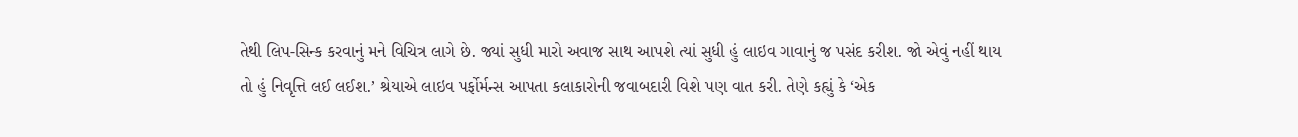તેથી લિપ-સિન્ક કરવાનું મને વિચિત્ર લાગે છે. જ્યાં સુધી મારો અવાજ સાથ આપશે ત્યાં સુધી હું લાઇવ ગાવાનું જ પસંદ કરીશ. જો એવું નહીં થાય તો હું નિવૃત્તિ લઈ લઈશ.’ શ્રેયાએ લાઇવ પર્ફોર્મન્સ આપતા કલાકારોની જવાબદારી વિશે પણ વાત કરી. તેણે કહ્યું કે ‘એક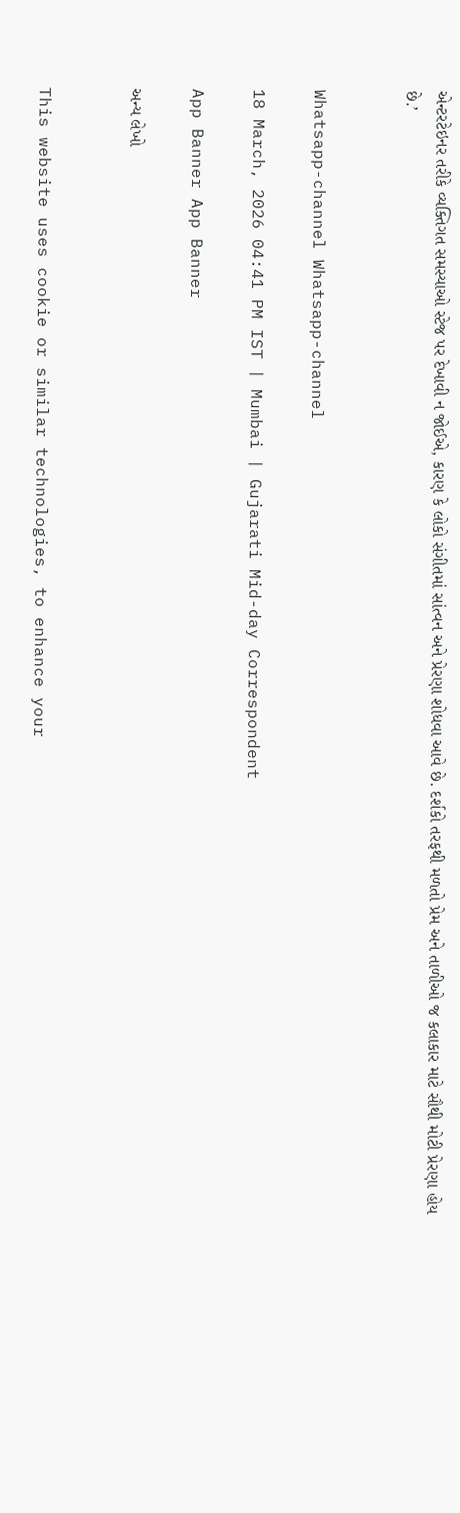એન્ટરટેઇનર તરીકે વ્યક્તિગત સમસ્યાઓ સ્ટેજ પર દેખાવી ન જોઈએ, કારણ કે લોકો સંગીતમાં સાંત્વન અને પ્રેરણા શોધવા આવે છે. દર્શકો તરફથી મળતો પ્રેમ અને તાળીઓ જ કલાકાર માટે સૌથી મોટી પ્રેરણા હોય છે.’


Whatsapp-channel Whatsapp-channel

18 March, 2026 04:41 PM IST | Mumbai | Gujarati Mid-day Correspondent

App Banner App Banner

અન્ય લેખો


This website uses cookie or similar technologies, to enhance your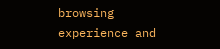browsing experience and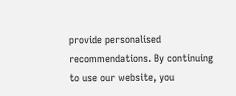provide personalised recommendations. By continuing to use our website, you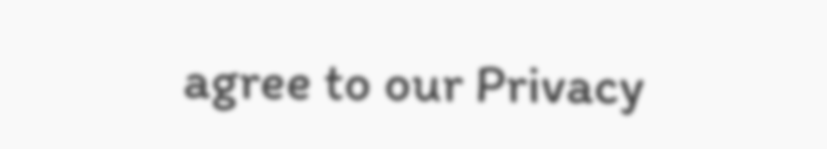agree to our Privacy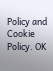Policy and Cookie Policy. OK